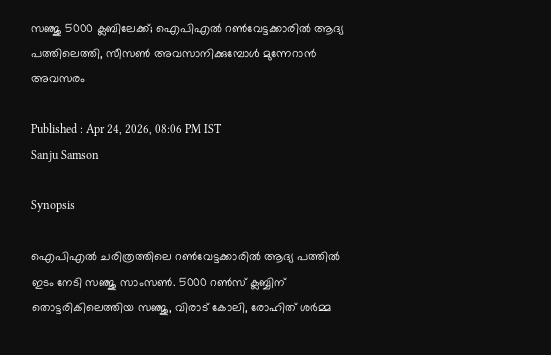സഞ്ജു 5000 ക്ലബിലേക്ക്; ഐപിഎല്‍ റണ്‍വേട്ടക്കാരില്‍ ആദ്യ പത്തിലെത്തി, സീസണ്‍ അവസാനിക്കുമ്പോള്‍ മുന്നേറാന്‍ അവസരം

Published : Apr 24, 2026, 08:06 PM IST
Sanju Samson

Synopsis

ഐപിഎല്‍ ചരിത്രത്തിലെ റണ്‍വേട്ടക്കാരില്‍ ആദ്യ പത്തില്‍ ഇടം നേടി സഞ്ജു സാംസണ്‍. 5000 റണ്‍സ് ക്ലബ്ബിന് തൊട്ടരികിലെത്തിയ സഞ്ജു, വിരാട് കോലി, രോഹിത് ശര്‍മ്മ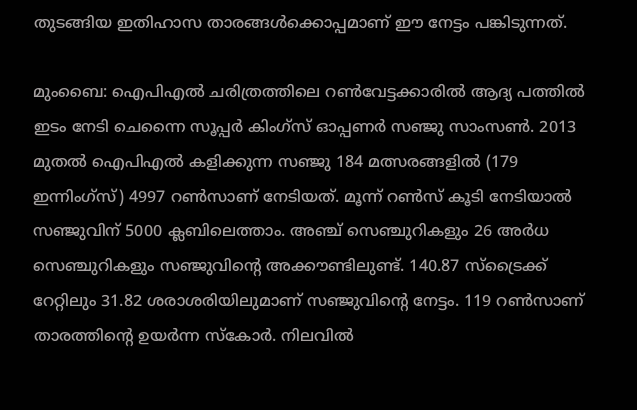തുടങ്ങിയ ഇതിഹാസ താരങ്ങള്‍ക്കൊപ്പമാണ് ഈ നേട്ടം പങ്കിടുന്നത്.

മുംബൈ: ഐപിഎല്‍ ചരിത്രത്തിലെ റണ്‍വേട്ടക്കാരില്‍ ആദ്യ പത്തില്‍ ഇടം നേടി ചെന്നൈ സൂപ്പര്‍ കിംഗ്‌സ് ഓപ്പണര്‍ സഞ്ജു സാംസണ്‍. 2013 മുതല്‍ ഐപിഎല്‍ കളിക്കുന്ന സഞ്ജു 184 മത്സരങ്ങളില്‍ (179 ഇന്നിംഗ്‌സ്) 4997 റണ്‍സാണ് നേടിയത്. മൂന്ന് റണ്‍സ് കൂടി നേടിയാല്‍ സഞ്ജുവിന് 5000 ക്ലബിലെത്താം. അഞ്ച് സെഞ്ചുറികളും 26 അര്‍ധ സെഞ്ചുറികളും സഞ്ജുവിന്റെ അക്കൗണ്ടിലുണ്ട്. 140.87 സ്‌ട്രൈക്ക് റേറ്റിലും 31.82 ശരാശരിയിലുമാണ് സഞ്ജുവിന്റെ നേട്ടം. 119 റണ്‍സാണ് താരത്തിന്റെ ഉയര്‍ന്ന സ്‌കോര്‍. നിലവില്‍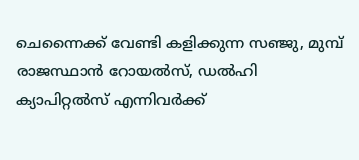ചെന്നൈക്ക് വേണ്ടി കളിക്കുന്ന സഞ്ജു, മുമ്പ് രാജസ്ഥാന്‍ റോയല്‍സ്, ഡല്‍ഹി ക്യാപിറ്റല്‍സ് എന്നിവര്‍ക്ക്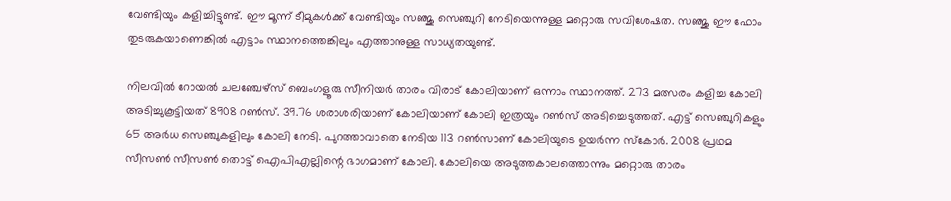വേണ്ടിയും കളിച്ചിട്ടുണ്ട്. ഈ മൂന്ന് ടീമുകള്‍ക്ക് വേണ്ടിയും സഞ്ജു സെഞ്ചുറി നേടിയെന്നുള്ള മറ്റൊരു സവിശേഷത. സഞ്ജു ഈ ഫോം തുടരുകയാണെങ്കില്‍ എട്ടാം സ്ഥാനത്തെങ്കിലും എത്താനുള്ള സാധ്യതയുണ്ട്.

നിലവില്‍ റോയല്‍ ചലഞ്ചേഴ്‌സ് ബെംഗളൂരു സീനിയര്‍ താരം വിരാട് കോലിയാണ് ഒന്നാം സ്ഥാനത്ത്. 273 മത്സരം കളിച്ച കോലി അടിച്ചുകൂട്ടിയത് 8908 റണ്‍സ്. 39.76 ശരാശരിയാണ് കോലിയാണ് കോലി ഇത്രയും റണ്‍സ് അടിച്ചെടുത്തത്. എട്ട് സെഞ്ചുറികളും 65 അര്‍ധ സെഞ്ചുകളിലും കോലി നേടി. പുറത്താവാതെ നേടിയ 113 റണ്‍സാണ് കോലിയുടെ ഉയര്‍ന്ന സ്‌കോര്‍. 2008 പ്രഥമ സീസണ്‍ സീസണ്‍ തൊട്ട് ഐപിഎല്ലിന്റെ ഭാഗമാണ് കോലി. കോലിയെ അടുത്തകാലത്തൊന്നും മറ്റൊരു താരം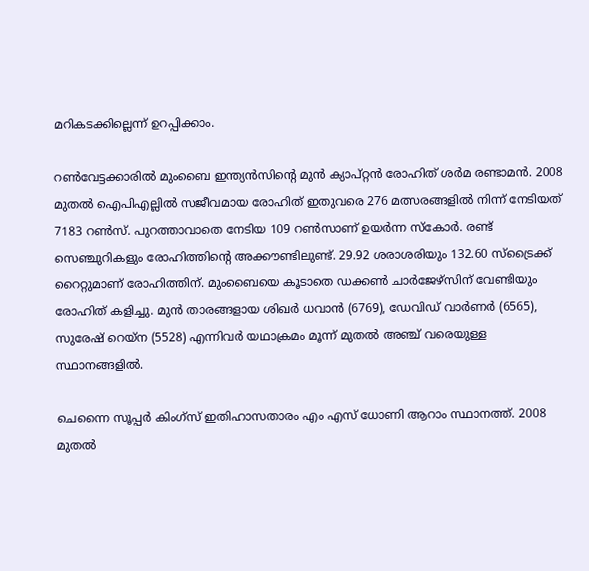മറികടക്കില്ലെന്ന് ഉറപ്പിക്കാം.

റണ്‍വേട്ടക്കാരില്‍ മുംബൈ ഇന്ത്യന്‍സിന്റെ മുന്‍ ക്യാപ്റ്റന്‍ രോഹിത് ശര്‍മ രണ്ടാമന്‍. 2008 മുതല്‍ ഐപിഎല്ലില്‍ സജീവമായ രോഹിത് ഇതുവരെ 276 മത്സരങ്ങളില്‍ നിന്ന് നേടിയത് 7183 റണ്‍സ്. പുറത്താവാതെ നേടിയ 109 റണ്‍സാണ് ഉയര്‍ന്ന സ്‌കോര്‍. രണ്ട് സെഞ്ചുറികളും രോഹിത്തിന്റെ അക്കൗണ്ടിലുണ്ട്. 29.92 ശരാശരിയും 132.60 സ്‌ട്രൈക്ക് റൈറ്റുമാണ് രോഹിത്തിന്. മുംബൈയെ കൂടാതെ ഡക്കണ്‍ ചാര്‍ജേഴ്‌സിന് വേണ്ടിയും രോഹിത് കളിച്ചു. മുന്‍ താരങ്ങളായ ശിഖര്‍ ധവാന്‍ (6769), ഡേവിഡ് വാര്‍ണര്‍ (6565), സുരേഷ് റെയ്‌ന (5528) എന്നിവര്‍ യഥാക്രമം മൂന്ന് മുതല്‍ അഞ്ച് വരെയുള്ള സ്ഥാനങ്ങളില്‍.

ചെന്നൈ സൂപ്പര്‍ കിംഗ്‌സ് ഇതിഹാസതാരം എം എസ് ധോണി ആറാം സ്ഥാനത്ത്. 2008 മുതല്‍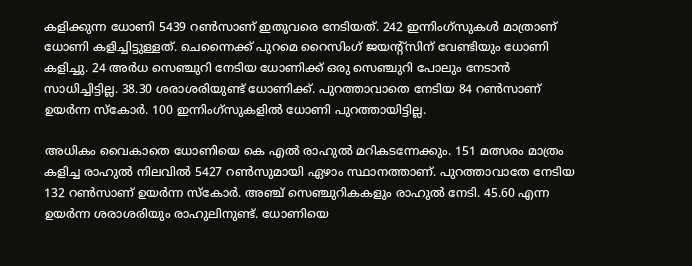കളിക്കുന്ന ധോണി 5439 റണ്‍സാണ് ഇതുവരെ നേടിയത്. 242 ഇന്നിംഗ്‌സുകള്‍ മാത്രാണ് ധോണി കളിച്ചിട്ടുള്ളത്. ചെന്നൈക്ക് പുറമെ റൈസിംഗ് ജയന്റ്‌സിന് വേണ്ടിയും ധോണി കളിച്ചു. 24 അര്‍ധ സെഞ്ചുറി നേടിയ ധോണിക്ക് ഒരു സെഞ്ചുറി പോലും നേടാന്‍ സാധിച്ചിട്ടില്ല. 38.30 ശരാശരിയുണ്ട് ധോണിക്ക്. പുറത്താവാതെ നേടിയ 84 റണ്‍സാണ് ഉയര്‍ന്ന സ്‌കോര്‍. 100 ഇന്നിംഗ്‌സുകളില്‍ ധോണി പുറത്തായിട്ടില്ല.

അധികം വൈകാതെ ധോണിയെ കെ എല്‍ രാഹുല്‍ മറികടന്നേക്കും. 151 മത്സരം മാത്രം കളിച്ച രാഹുല്‍ നിലവില്‍ 5427 റണ്‍സുമായി ഏഴാം സ്ഥാനത്താണ്. പുറത്താവാതേ നേടിയ 132 റണ്‍സാണ് ഉയര്‍ന്ന സ്‌കോര്‍. അഞ്ച് സെഞ്ചുറികകളും രാഹുല്‍ നേടി. 45.60 എന്ന ഉയര്‍ന്ന ശരാശരിയും രാഹുലിനുണ്ട്. ധോണിയെ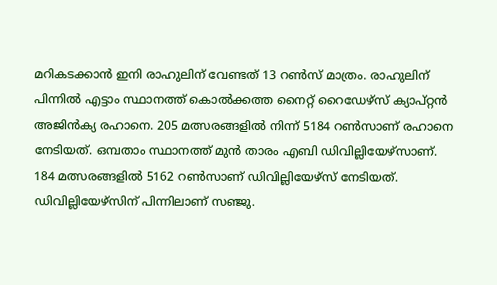മറികടക്കാന്‍ ഇനി രാഹുലിന് വേണ്ടത് 13 റണ്‍സ് മാത്രം. രാഹുലിന് പിന്നില്‍ എട്ടാം സ്ഥാനത്ത് കൊല്‍ക്കത്ത നൈറ്റ് റൈഡേഴ്‌സ് ക്യാപ്റ്റന്‍ അജിന്‍ക്യ രഹാനെ. 205 മത്സരങ്ങളില്‍ നിന്ന് 5184 റണ്‍സാണ് രഹാനെ നേടിയത്. ഒമ്പതാം സ്ഥാനത്ത് മുന്‍ താരം എബി ഡിവില്ലിയേഴ്‌സാണ്. 184 മത്സരങ്ങളില്‍ 5162 റണ്‍സാണ് ഡിവില്ലിയേഴ്‌സ് നേടിയത്. ഡിവില്ലിയേഴ്‌സിന് പിന്നിലാണ് സഞ്ജു.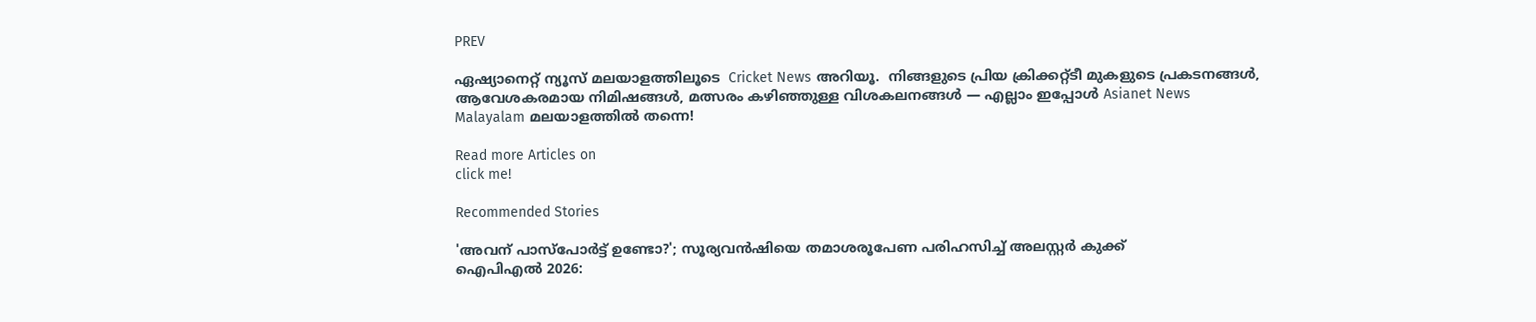PREV

ഏഷ്യാനെറ്റ് ന്യൂസ് മലയാളത്തിലൂടെ  Cricket News അറിയൂ.  നിങ്ങളുടെ പ്രിയ ക്രിക്കറ്റ്ടീ മുകളുടെ പ്രകടനങ്ങൾ, ആവേശകരമായ നിമിഷങ്ങൾ, മത്സരം കഴിഞ്ഞുള്ള വിശകലനങ്ങൾ — എല്ലാം ഇപ്പോൾ Asianet News Malayalam മലയാളത്തിൽ തന്നെ!

Read more Articles on
click me!

Recommended Stories

'അവന് പാസ്പോര്‍ട്ട് ഉണ്ടോ?'; സൂര്യവന്‍ഷിയെ തമാശരൂപേണ പരിഹസിച്ച് അലസ്റ്റര്‍ കുക്ക്
ഐപിഎല്‍ 2026: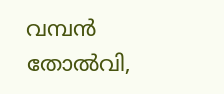വമ്പൻ തോല്‍വി,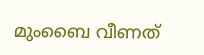മുംബൈ വീണത്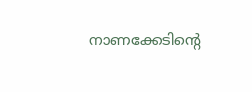നാണക്കേടിന്റെ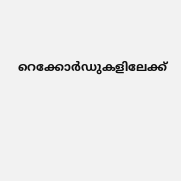റെക്കോ‍ര്‍ഡുകളിലേക്ക്